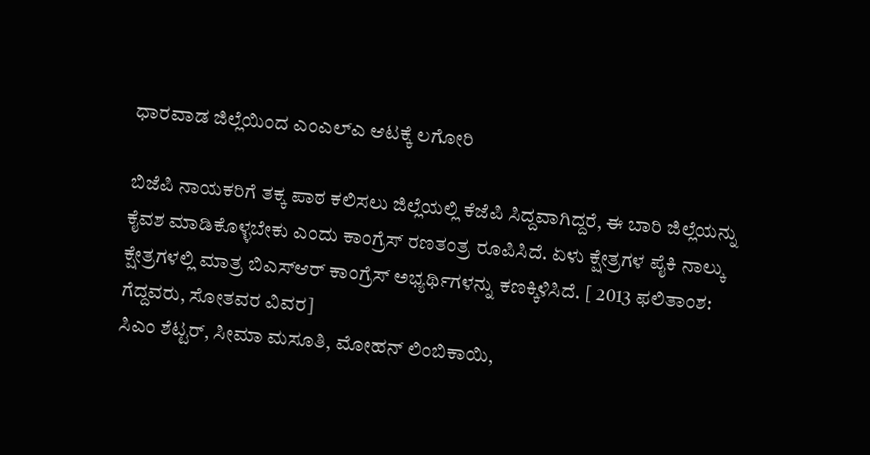ಧಾರವಾಡ ಜಿಲ್ಲೆಯಿಂದ ಎಂಎಲ್ಎ ಆಟಕ್ಕೆ ಲಗೋರಿ

ಬಿಜೆಪಿ ನಾಯಕರಿಗೆ ತಕ್ಕ ಪಾಠ ಕಲಿಸಲು ಜಿಲ್ಲೆಯಲ್ಲಿ ಕೆಜೆಪಿ ಸಿದ್ದವಾಗಿದ್ದರೆ, ಈ ಬಾರಿ ಜಿಲ್ಲೆಯನ್ನು ಕೈವಶ ಮಾಡಿಕೊಳ್ಳಬೇಕು ಎಂದು ಕಾಂಗ್ರೆಸ್ ರಣತಂತ್ರ ರೂಪಿಸಿದೆ. ಏಳು ಕ್ಷೇತ್ರಗಳ ಪೈಕಿ ನಾಲ್ಕು ಕ್ಷೇತ್ರಗಳಲ್ಲಿ ಮಾತ್ರ ಬಿಎಸ್ಆರ್ ಕಾಂಗ್ರೆಸ್ ಅಭ್ಯರ್ಥಿಗಳನ್ನು ಕಣಕ್ಕಿಳಿಸಿದೆ. [ 2013 ಫಲಿತಾಂಶ: ಗೆದ್ದವರು, ಸೋತವರ ವಿವರ]
ಸಿಎಂ ಶೆಟ್ಟರ್, ಸೀಮಾ ಮಸೂತಿ, ಮೋಹನ್ ಲಿಂಬಿಕಾಯಿ,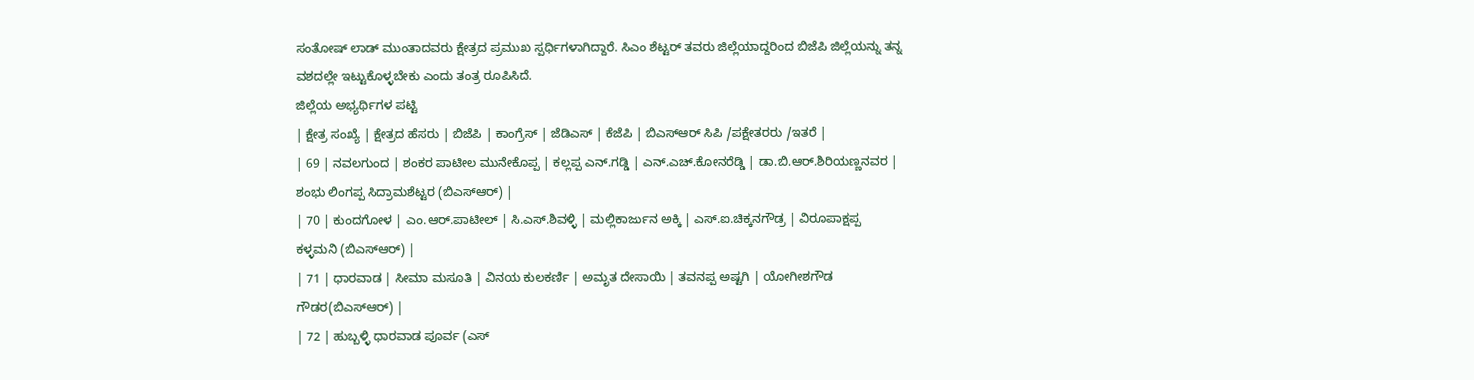ಸಂತೋಷ್ ಲಾಡ್ ಮುಂತಾದವರು ಕ್ಷೇತ್ರದ ಪ್ರಮುಖ ಸ್ಪರ್ಧಿಗಳಾಗಿದ್ದಾರೆ. ಸಿಎಂ ಶೆಟ್ಟರ್ ತವರು ಜಿಲ್ಲೆಯಾದ್ದರಿಂದ ಬಿಜೆಪಿ ಜಿಲ್ಲೆಯನ್ನು ತನ್ನ ವಶದಲ್ಲೇ ಇಟ್ಟುಕೊಳ್ಳಬೇಕು ಎಂದು ತಂತ್ರ ರೂಪಿಸಿದೆ.
ಜಿಲ್ಲೆಯ ಅಭ್ಯರ್ಥಿಗಳ ಪಟ್ಟಿ
| ಕ್ಷೇತ್ರ ಸಂಖ್ಯೆ | ಕ್ಷೇತ್ರದ ಹೆಸರು | ಬಿಜೆಪಿ | ಕಾಂಗ್ರೆಸ್ | ಜೆಡಿಎಸ್ | ಕೆಜೆಪಿ | ಬಿಎಸ್ಆರ್ ಸಿಪಿ /ಪಕ್ಷೇತರರು /ಇತರೆ |
| 69 | ನವಲಗುಂದ | ಶಂಕರ ಪಾಟೀಲ ಮುನೇಕೊಪ್ಪ | ಕಲ್ಲಪ್ಪ ಎನ್.ಗಡ್ಡಿ | ಎನ್.ಎಚ್.ಕೋನರೆಡ್ಡಿ | ಡಾ.ಬಿ.ಆರ್.ಶಿರಿಯಣ್ಣನವರ | ಶಂಭು ಲಿಂಗಪ್ಪ ಸಿದ್ರಾಮಶೆಟ್ಟರ (ಬಿಎಸ್ಆರ್) |
| 70 | ಕುಂದಗೋಳ | ಎಂ.ಆರ್.ಪಾಟೀಲ್ | ಸಿ.ಎಸ್.ಶಿವಳ್ಳಿ | ಮಲ್ಲಿಕಾರ್ಜುನ ಅಕ್ಕಿ | ಎಸ್.ಐ.ಚಿಕ್ಕನಗೌಡ್ರ | ವಿರೂಪಾಕ್ಷಪ್ಪ ಕಳ್ಳಮನಿ (ಬಿಎಸ್ಆರ್) |
| 71 | ಧಾರವಾಡ | ಸೀಮಾ ಮಸೂತಿ | ವಿನಯ ಕುಲಕರ್ಣಿ | ಅಮೃತ ದೇಸಾಯಿ | ತವನಪ್ಪ ಅಷ್ಟಗಿ | ಯೋಗೀಶಗೌಡ ಗೌಡರ(ಬಿಎಸ್ಆರ್) |
| 72 | ಹುಬ್ಬಳ್ಳಿ ಧಾರವಾಡ ಪೂರ್ವ (ಎಸ್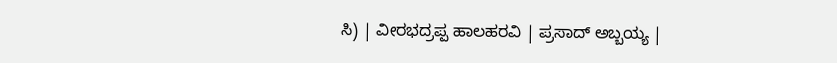ಸಿ) | ವೀರಭದ್ರಪ್ಪ ಹಾಲಹರವಿ | ಪ್ರಸಾದ್ ಅಬ್ಬಯ್ಯ |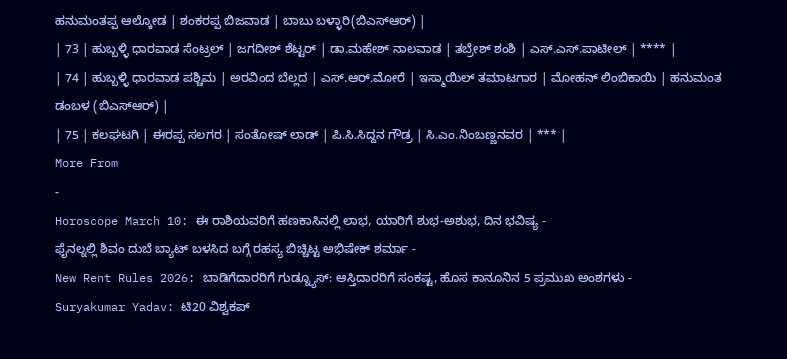ಹನುಮಂತಪ್ಪ ಆಲ್ಕೋಡ | ಶಂಕರಪ್ಪ ಬಿಜವಾಡ | ಬಾಬು ಬಳ್ಳಾರಿ(ಬಿಎಸ್ಆರ್) |
| 73 | ಹುಬ್ಬಳ್ಳಿ ಧಾರವಾಡ ಸೆಂಟ್ರಲ್ | ಜಗದೀಶ್ ಶೆಟ್ಟರ್ | ಡಾ.ಮಹೇಶ್ ನಾಲವಾಡ | ತಬ್ರೇಶ್ ಶಂಶಿ | ಎಸ್.ಎಸ್.ಪಾಟೀಲ್ | **** |
| 74 | ಹುಬ್ಬಳ್ಳಿ ಧಾರವಾಡ ಪಶ್ಚಿಮ | ಅರವಿಂದ ಬೆಲ್ಲದ | ಎಸ್.ಆರ್.ಮೋರೆ | ಇಸ್ಮಾಯಿಲ್ ತಮಾಟಗಾರ | ಮೋಹನ್ ಲಿಂಬಿಕಾಯಿ | ಹನುಮಂತ ಡಂಬಳ (ಬಿಎಸ್ಆರ್) |
| 75 | ಕಲಘಟಗಿ | ಈರಪ್ಪ ಸಲಗರ | ಸಂತೋಷ್ ಲಾಡ್ | ಪಿ.ಸಿ.ಸಿದ್ದನ ಗೌಡ್ರ | ಸಿ.ಎಂ.ನಿಂಬಣ್ಣನವರ | *** |
More From
-
Horoscope March 10: ಈ ರಾಶಿಯವರಿಗೆ ಹಣಕಾಸಿನಲ್ಲಿ ಲಾಭ, ಯಾರಿಗೆ ಶುಭ-ಅಶುಭ, ದಿನ ಭವಿಷ್ಯ -
ಫೈನಲ್ನಲ್ಲಿ ಶಿವಂ ದುಬೆ ಬ್ಯಾಟ್ ಬಳಸಿದ ಬಗ್ಗೆ ರಹಸ್ಯ ಬಿಚ್ಚಿಟ್ಟ ಅಭಿಷೇಕ್ ಶರ್ಮಾ -
New Rent Rules 2026: ಬಾಡಿಗೆದಾರರಿಗೆ ಗುಡ್ನ್ಯೂಸ್: ಆಸ್ತಿದಾರರಿಗೆ ಸಂಕಷ್ಟ, ಹೊಸ ಕಾನೂನಿನ 5 ಪ್ರಮುಖ ಅಂಶಗಳು -
Suryakumar Yadav: ಟಿ20 ವಿಶ್ವಕಪ್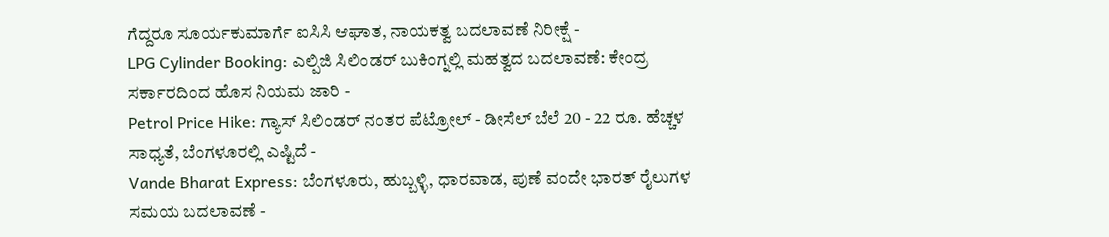ಗೆದ್ದರೂ ಸೂರ್ಯಕುಮಾರ್ಗೆ ಐಸಿಸಿ ಆಘಾತ, ನಾಯಕತ್ವ ಬದಲಾವಣೆ ನಿರೀಕ್ಷೆ -
LPG Cylinder Booking: ಎಲ್ಪಿಜಿ ಸಿಲಿಂಡರ್ ಬುಕಿಂಗ್ನಲ್ಲಿ ಮಹತ್ವದ ಬದಲಾವಣೆ: ಕೇಂದ್ರ ಸರ್ಕಾರದಿಂದ ಹೊಸ ನಿಯಮ ಜಾರಿ -
Petrol Price Hike: ಗ್ಯಾಸ್ ಸಿಲಿಂಡರ್ ನಂತರ ಪೆಟ್ರೋಲ್ - ಡೀಸೆಲ್ ಬೆಲೆ 20 - 22 ರೂ. ಹೆಚ್ಚಳ ಸಾಧ್ಯತೆ, ಬೆಂಗಳೂರಲ್ಲಿ ಎಷ್ಟಿದೆ -
Vande Bharat Express: ಬೆಂಗಳೂರು, ಹುಬ್ಬಳ್ಳಿ, ಧಾರವಾಡ, ಪುಣೆ ವಂದೇ ಭಾರತ್ ರೈಲುಗಳ ಸಮಯ ಬದಲಾವಣೆ -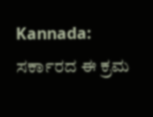Kannada: ಸರ್ಕಾರದ ಈ ಕ್ರಮ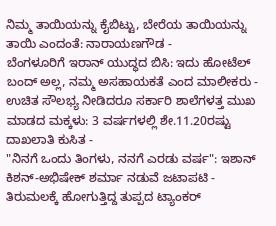ನಿಮ್ಮ ತಾಯಿಯನ್ನು ಕೈಬಿಟ್ಟು, ಬೇರೆಯ ತಾಯಿಯನ್ನು ತಾಯಿ ಎಂದಂತೆ: ನಾರಾಯಣಗೌಡ -
ಬೆಂಗಳೂರಿಗೆ ಇರಾನ್ ಯುದ್ಧದ ಬಿಸಿ: ಇದು ಹೋಟೆಲ್ ಬಂದ್ ಅಲ್ಲ, ನಮ್ಮ ಅಸಹಾಯಕತೆ ಎಂದ ಮಾಲೀಕರು -
ಉಚಿತ ಸೌಲಭ್ಯ ನೀಡಿದರೂ ಸರ್ಕಾರಿ ಶಾಲೆಗಳತ್ತ ಮುಖ ಮಾಡದ ಮಕ್ಕಳು: 3 ವರ್ಷಗಳಲ್ಲಿ ಶೇ.11.20ರಷ್ಟು ದಾಖಲಾತಿ ಕುಸಿತ -
"ನಿನಗೆ ಒಂದು ತಿಂಗಳು, ನನಗೆ ಎರಡು ವರ್ಷ": ಇಶಾನ್ ಕಿಶನ್-ಅಭಿಷೇಕ್ ಶರ್ಮಾ ನಡುವೆ ಜಟಾಪಟಿ -
ತಿರುಮಲಕ್ಕೆ ಹೋಗುತ್ತಿದ್ದ ತುಪ್ಪದ ಟ್ಯಾಂಕರ್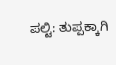ಪಲ್ಟಿ: ತುಪ್ಪಕ್ಕಾಗಿ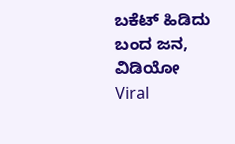ಬಕೆಟ್ ಹಿಡಿದು ಬಂದ ಜನ, ವಿಡಿಯೋ Viral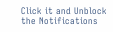Click it and Unblock the Notifications